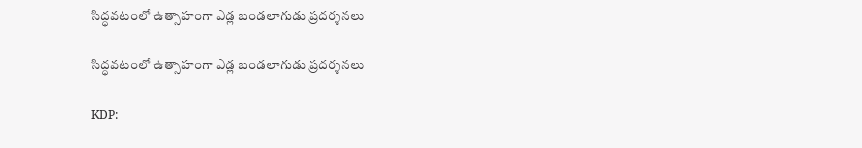సిద్ధవటంలో ఉత్సాహంగా ఎడ్ల బండలాగుడు ప్రదర్శనలు

సిద్ధవటంలో ఉత్సాహంగా ఎడ్ల బండలాగుడు ప్రదర్శనలు

KDP: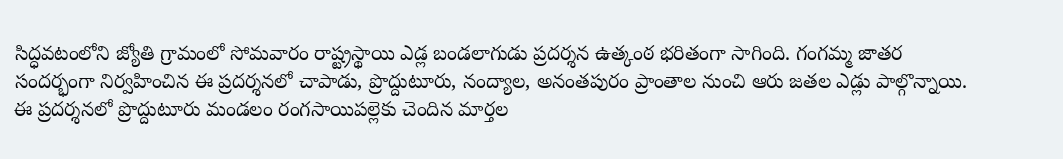సిద్ధవటంలోని జ్యోతి గ్రామంలో సోమవారం రాష్ట్రస్థాయి ఎడ్ల బండలాగుడు ప్రదర్శన ఉత్కంఠ భరితంగా సాగింది. గంగమ్మ జాతర సందర్భంగా నిర్వహించిన ఈ ప్రదర్శనలో చాపాడు, ప్రొద్దుటూరు, నంద్యాల, అనంతపురం ప్రాంతాల నుంచి ఆరు జతల ఎడ్లు పాల్గొన్నాయి. ఈ ప్రదర్శనలో ప్రొద్దుటూరు మండలం రంగసాయిపల్లెకు చెందిన మార్తల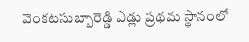వెంకటసుబ్బారెడ్డి ఎడ్లు ప్రథమ స్థానంలో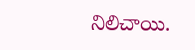నిలిచాయి.